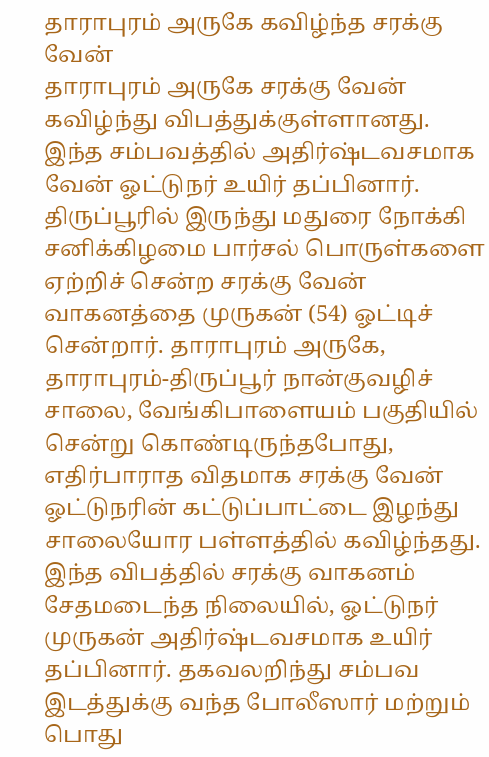தாராபுரம் அருகே கவிழ்ந்த சரக்கு வேன்
தாராபுரம் அருகே சரக்கு வேன் கவிழ்ந்து விபத்துக்குள்ளானது. இந்த சம்பவத்தில் அதிர்ஷ்டவசமாக வேன் ஓட்டுநர் உயிர் தப்பினார்.
திருப்பூரில் இருந்து மதுரை நோக்கி சனிக்கிழமை பார்சல் பொருள்களை ஏற்றிச் சென்ற சரக்கு வேன் வாகனத்தை முருகன் (54) ஓட்டிச் சென்றார். தாராபுரம் அருகே, தாராபுரம்-திருப்பூர் நான்குவழிச் சாலை, வேங்கிபாளையம் பகுதியில் சென்று கொண்டிருந்தபோது, எதிர்பாராத விதமாக சரக்கு வேன் ஓட்டுநரின் கட்டுப்பாட்டை இழந்து சாலையோர பள்ளத்தில் கவிழ்ந்தது.
இந்த விபத்தில் சரக்கு வாகனம் சேதமடைந்த நிலையில், ஓட்டுநர் முருகன் அதிர்ஷ்டவசமாக உயிர் தப்பினார். தகவலறிந்து சம்பவ இடத்துக்கு வந்த போலீஸார் மற்றும் பொது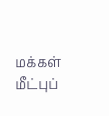மக்கள் மீட்புப்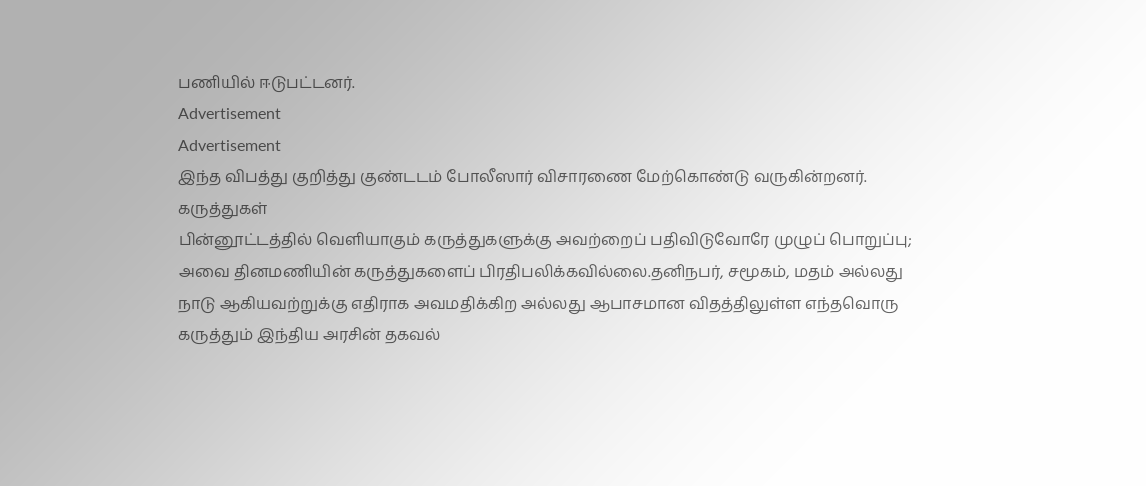பணியில் ஈடுபட்டனர்.
Advertisement
Advertisement
இந்த விபத்து குறித்து குண்டடம் போலீஸார் விசாரணை மேற்கொண்டு வருகின்றனர்.
கருத்துகள்
பின்னூட்டத்தில் வெளியாகும் கருத்துகளுக்கு அவற்றைப் பதிவிடுவோரே முழுப் பொறுப்பு; அவை தினமணியின் கருத்துகளைப் பிரதிபலிக்கவில்லை.தனிநபர், சமூகம், மதம் அல்லது நாடு ஆகியவற்றுக்கு எதிராக அவமதிக்கிற அல்லது ஆபாசமான விதத்திலுள்ள எந்தவொரு கருத்தும் இந்திய அரசின் தகவல்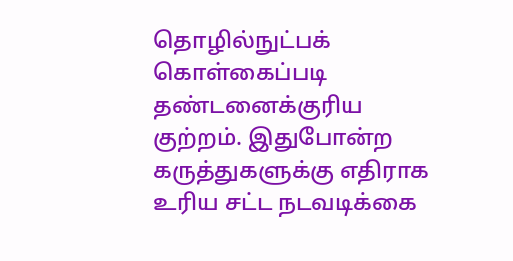தொழில்நுட்பக் கொள்கைப்படி தண்டனைக்குரிய குற்றம். இதுபோன்ற கருத்துகளுக்கு எதிராக உரிய சட்ட நடவடிக்கை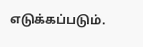எடுக்கப்படும்.